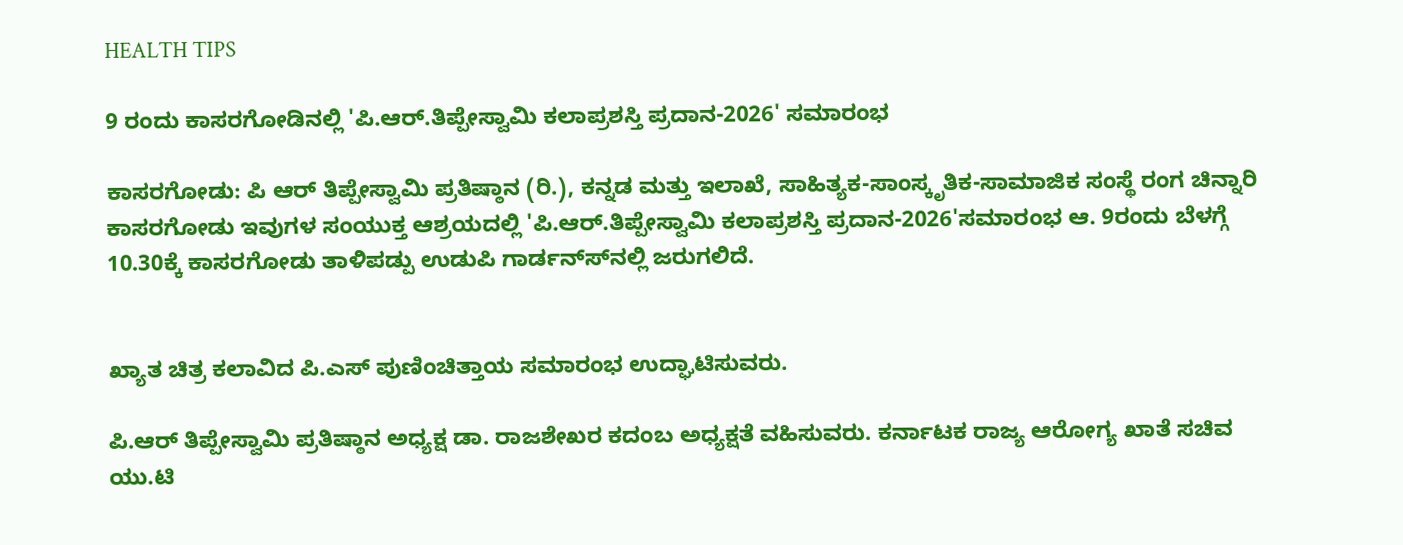HEALTH TIPS

9 ರಂದು ಕಾಸರಗೋಡಿನಲ್ಲಿ 'ಪಿ.ಆರ್.ತಿಪ್ಪೇಸ್ವಾಮಿ ಕಲಾಪ್ರಶಸ್ತಿ ಪ್ರದಾನ-2026' ಸಮಾರಂಭ

ಕಾಸರಗೋಡು: ಪಿ ಆರ್ ತಿಪ್ಪೇಸ್ವಾಮಿ ಪ್ರತಿಷ್ಠಾನ (ರಿ.), ಕನ್ನಡ ಮತ್ತು ಇಲಾಖೆ, ಸಾಹಿತ್ಯಕ-ಸಾಂಸ್ಕೃತಿಕ-ಸಾಮಾಜಿಕ ಸಂಸ್ಥೆ ರಂಗ ಚಿನ್ನಾರಿ ಕಾಸರಗೋಡು ಇವುಗಳ ಸಂಯುಕ್ತ ಆಶ್ರಯದಲ್ಲಿ 'ಪಿ.ಆರ್.ತಿಪ್ಪೇಸ್ವಾಮಿ ಕಲಾಪ್ರಶಸ್ತಿ ಪ್ರದಾನ-2026'ಸಮಾರಂಭ ಆ. 9ರಂದು ಬೆಳಗ್ಗೆ 10.30ಕ್ಕೆ ಕಾಸರಗೋಡು ತಾಳಿಪಡ್ಪು ಉಡುಪಿ ಗಾರ್ಡನ್ಸ್‍ನಲ್ಲಿ ಜರುಗಲಿದೆ.


ಖ್ಯಾತ ಚಿತ್ರ ಕಲಾವಿದ ಪಿ.ಎಸ್ ಪುಣಿಂಚಿತ್ತಾಯ ಸಮಾರಂಭ ಉದ್ಘಾಟಿಸುವರು.

ಪಿ.ಆರ್ ತಿಪ್ಪೇಸ್ವಾಮಿ ಪ್ರತಿಷ್ಠಾನ ಅಧ್ಯಕ್ಷ ಡಾ. ರಾಜಶೇಖರ ಕದಂಬ ಅಧ್ಯಕ್ಷತೆ ವಹಿಸುವರು. ಕರ್ನಾಟಕ ರಾಜ್ಯ ಆರೋಗ್ಯ ಖಾತೆ ಸಚಿವ ಯು.ಟಿ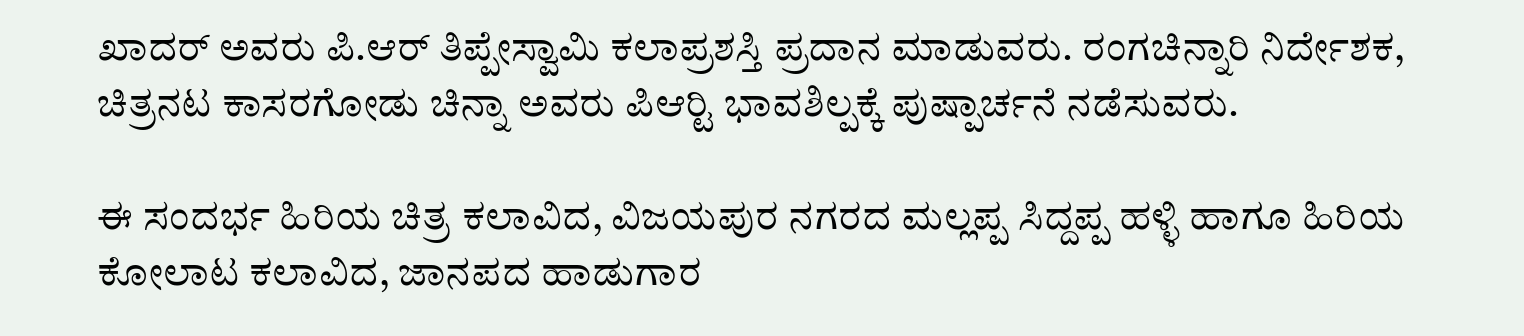ಖಾದರ್ ಅವರು ಪಿ.ಆರ್ ತಿಪ್ಪೇಸ್ವಾಮಿ ಕಲಾಪ್ರಶಸ್ತಿ ಪ್ರದಾನ ಮಾಡುವರು. ರಂಗಚಿನ್ನಾರಿ ನಿರ್ದೇಶಕ, ಚಿತ್ರನಟ ಕಾಸರಗೋಡು ಚಿನ್ನಾ ಅವರು ಪಿಆರ್‍ಟಿ ಭಾವಶಿಲ್ಪಕ್ಕೆ ಪುಷ್ಪಾರ್ಚನೆ ನಡೆಸುವರು.

ಈ ಸಂದರ್ಭ ಹಿರಿಯ ಚಿತ್ರ ಕಲಾವಿದ, ವಿಜಯಪುರ ನಗರದ ಮಲ್ಲಪ್ಪ ಸಿದ್ದಪ್ಪ ಹಳ್ಳಿ ಹಾಗೂ ಹಿರಿಯ ಕೋಲಾಟ ಕಲಾವಿದ, ಜಾನಪದ ಹಾಡುಗಾರ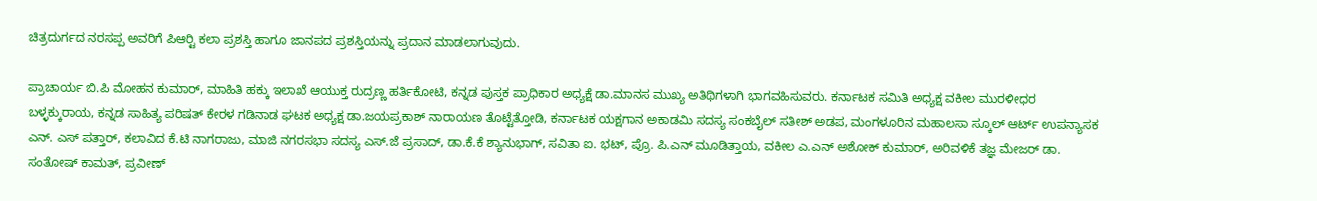ಚಿತ್ರದುರ್ಗದ ನರಸಪ್ಪ ಅವರಿಗೆ ಪಿಆರ್‍ಟಿ ಕಲಾ ಪ್ರಶಸ್ತಿ ಹಾಗೂ ಜಾನಪದ ಪ್ರಶಸ್ತಿಯನ್ನು ಪ್ರದಾನ ಮಾಡಲಾಗುವುದು.

ಪ್ರಾಚಾರ್ಯ ಬಿ.ಪಿ ಮೋಹನ ಕುಮಾರ್, ಮಾಹಿತಿ ಹಕ್ಕು ಇಲಾಖೆ ಆಯುಕ್ತ ರುದ್ರಣ್ಣ ಹರ್ತಿಕೋಟಿ, ಕನ್ನಡ ಪುಸ್ತಕ ಪ್ರಾಧಿಕಾರ ಅಧ್ಯಕ್ಷೆ ಡಾ.ಮಾನಸ ಮುಖ್ಯ ಅತಿಥಿಗಳಾಗಿ ಭಾಗವಹಿಸುವರು. ಕರ್ನಾಟಕ ಸಮಿತಿ ಅಧ್ಯಕ್ಷ ವಕೀಲ ಮುರಳೀಧರ ಬಳ್ಳಕ್ಕುರಾಯ, ಕನ್ನಡ ಸಾಹಿತ್ಯ ಪರಿಷತ್ ಕೇರಳ ಗಡಿನಾಡ ಘಟಕ ಅಧ್ಯಕ್ಷ ಡಾ.ಜಯಪ್ರಕಾಶ್ ನಾರಾಯಣ ತೊಟ್ಟೆತ್ತೋಡಿ, ಕರ್ನಾಟಕ ಯಕ್ಷಗಾನ ಅಕಾಡಮಿ ಸದಸ್ಯ ಸಂಕಬೈಲ್ ಸತೀಶ್ ಅಡಪ, ಮಂಗಳೂರಿನ ಮಹಾಲಸಾ ಸ್ಕೂಲ್ ಆರ್ಟ್ ಉಪನ್ಯಾಸಕ ಎನ್. ಎಸ್ ಪತ್ತಾರ್, ಕಲಾವಿದ ಕೆ.ಟಿ ನಾಗರಾಜು, ಮಾಜಿ ನಗರಸಭಾ ಸದಸ್ಯ ಎಸ್.ಜೆ ಪ್ರಸಾದ್, ಡಾ.ಕೆ.ಕೆ ಶ್ಯಾನುಭಾಗ್, ಸವಿತಾ ಐ. ಭಟ್, ಪ್ರೊ. ಪಿ.ಎನ್ ಮೂಡಿತ್ತಾಯ, ವಕೀಲ ಎ.ಎನ್ ಅಶೋಕ್ ಕುಮಾರ್, ಅರಿವಳಿಕೆ ತಜ್ಞ ಮೇಜರ್ ಡಾ. ಸಂತೋಷ್ ಕಾಮತ್, ಪ್ರವೀಣ್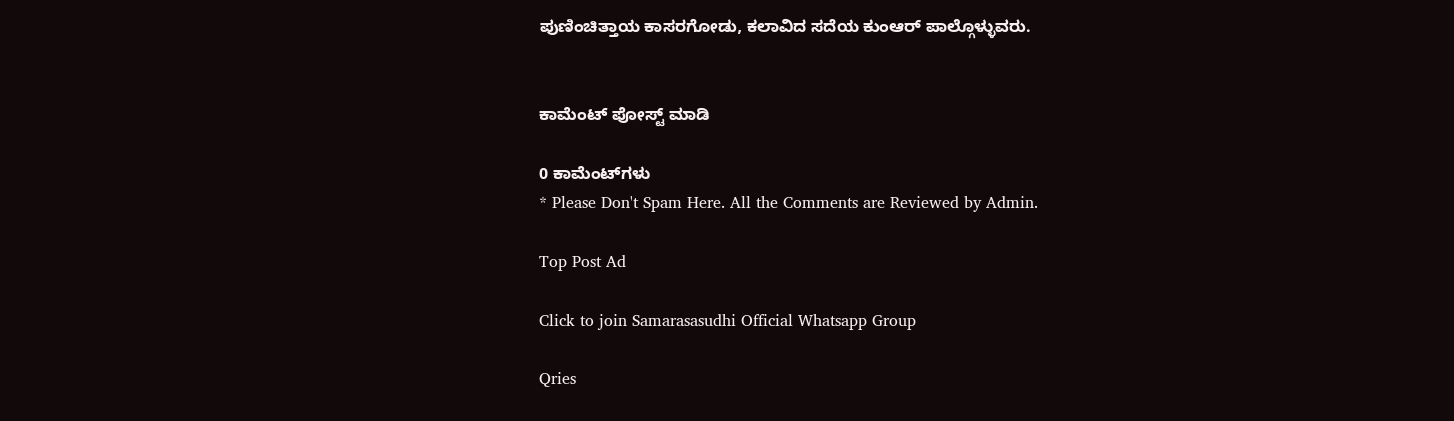ಪುಣಿಂಚಿತ್ತಾಯ ಕಾಸರಗೋಡು, ಕಲಾವಿದ ಸದೆಯ ಕುಂಆರ್ ಪಾಲ್ಗೊಳ್ಳುವರು.


ಕಾಮೆಂಟ್‌‌ ಪೋಸ್ಟ್‌ ಮಾಡಿ

0 ಕಾಮೆಂಟ್‌ಗಳು
* Please Don't Spam Here. All the Comments are Reviewed by Admin.

Top Post Ad

Click to join Samarasasudhi Official Whatsapp Group

Qries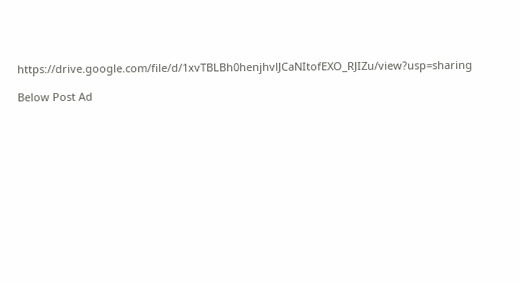https://drive.google.com/file/d/1xvTBLBh0henjhvlJCaNItofEXO_RJIZu/view?usp=sharing

Below Post Ad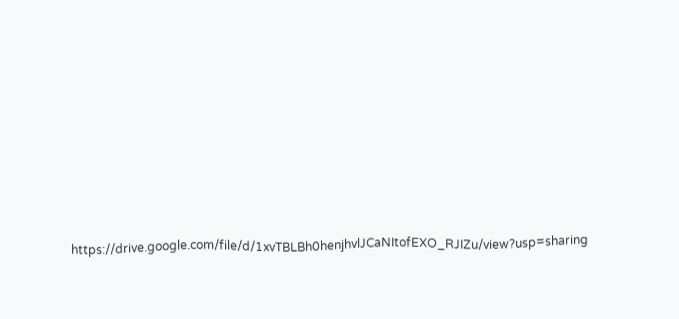https://drive.google.com/file/d/1xvTBLBh0henjhvlJCaNItofEXO_RJIZu/view?usp=sharing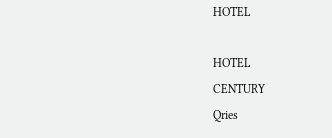HOTEL

HOTEL
CENTURY
Qries